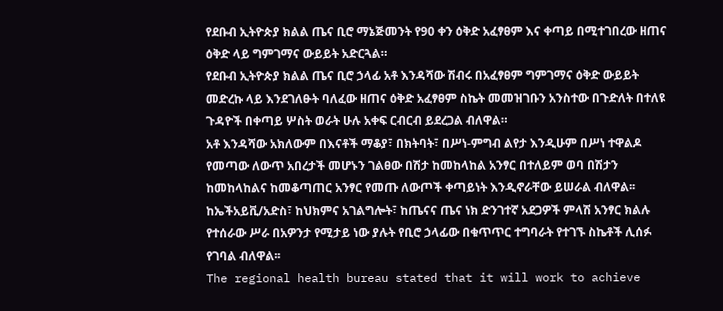የደቡብ ኢትዮጵያ ክልል ጤና ቢሮ ማኔጅመንት የ90 ቀን ዕቅድ አፈፃፀም እና ቀጣይ በሚተገበረው ዘጠና ዕቅድ ላይ ግምገማና ውይይት አድርጓል።
የደቡብ ኢትዮጵያ ክልል ጤና ቢሮ ኃላፊ አቶ እንዳሻው ሽብሩ በአፈፃፀም ግምገማና ዕቅድ ውይይት መድረኩ ላይ እንደገለፁት ባለፈው ዘጠና ዕቅድ አፈፃፀም ስኬት መመዝገቡን አንስተው በጉድለት በተለዩ ጉዳዮች በቀጣይ ሦስት ወራት ሁሉ አቀፍ ርብርብ ይደረጋል ብለዋል።
አቶ እንዳሻው አክለውም በእናቶች ማቆያ፣ በክትባት፣ በሥነ-ምግብ ልየታ እንዲሁም በሥነ ተዋልዶ የመጣው ለውጥ አበረታች መሆኑን ገልፀው በሽታ ከመከላከል አንፃር በተለይም ወባ በሽታን ከመከላከልና ከመቆጣጠር አንፃር የመጡ ለውጦች ቀጣይነት እንዲኖራቸው ይሠራል ብለዋል፡፡
ከኤችአይቪ/አድስ፣ ከህክምና አገልግሎት፣ ከጤናና ጤና ነክ ድንገተኛ አደጋዎች ምላሽ አንፃር ክልሉ የተሰራው ሥራ በአዎንታ የሚታይ ነው ያሉት የቢሮ ኃላፊው በቁጥጥር ተግባራት የተገኙ ስኬቶች ሊሰፉ የገባል ብለዋል፡፡
The regional health bureau stated that it will work to achieve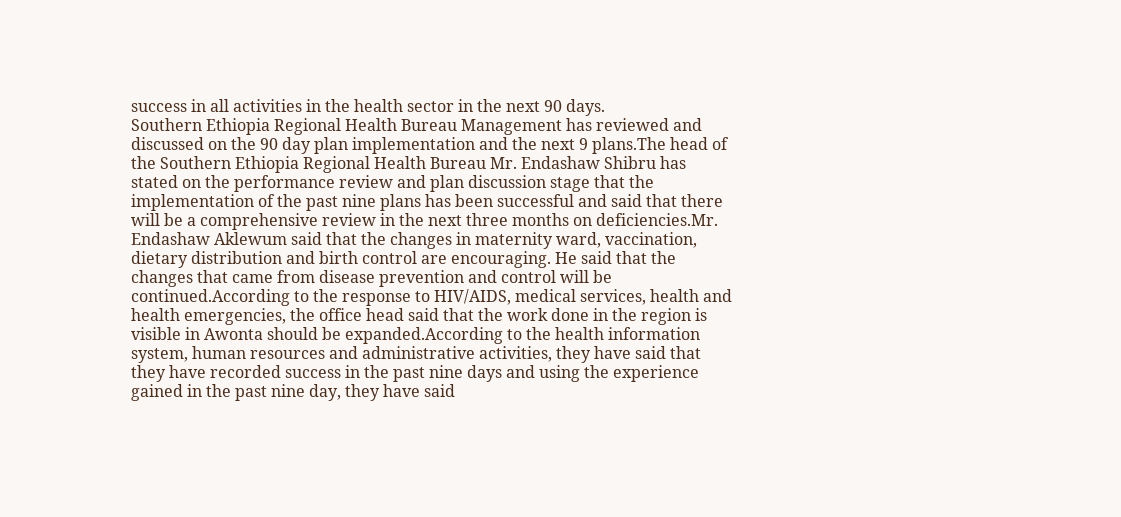success in all activities in the health sector in the next 90 days.
Southern Ethiopia Regional Health Bureau Management has reviewed and discussed on the 90 day plan implementation and the next 9 plans.The head of the Southern Ethiopia Regional Health Bureau Mr. Endashaw Shibru has stated on the performance review and plan discussion stage that the implementation of the past nine plans has been successful and said that there will be a comprehensive review in the next three months on deficiencies.Mr. Endashaw Aklewum said that the changes in maternity ward, vaccination, dietary distribution and birth control are encouraging. He said that the changes that came from disease prevention and control will be continued.According to the response to HIV/AIDS, medical services, health and health emergencies, the office head said that the work done in the region is visible in Awonta should be expanded.According to the health information system, human resources and administrative activities, they have said that they have recorded success in the past nine days and using the experience gained in the past nine day, they have said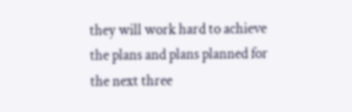they will work hard to achieve the plans and plans planned for the next three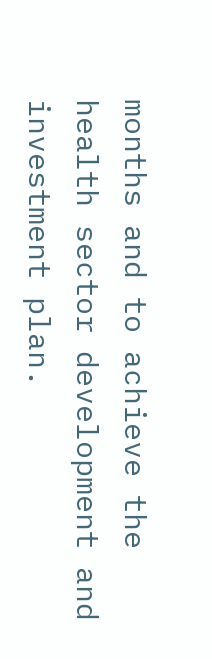months and to achieve the health sector development and investment plan.